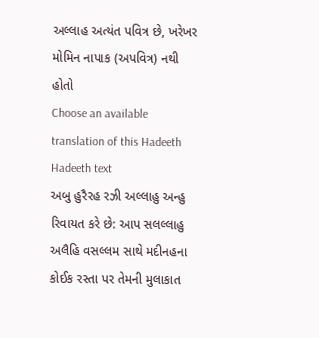અલ્લાહ અત્યંત પવિત્ર છે, ખરેખર મોમિન નાપાક (અપવિત્ર) નથી હોતો
Choose an available translation of this Hadeeth
Hadeeth text
અબુ હુરૈરહ રઝી અલ્લાહુ અન્હુ રિવાયત કરે છે: આપ સલલ્લાહુ અલૈહિ વસલ્લમ સાથે મદીનહના કોઈક રસ્તા પર તેમની મુલાકાત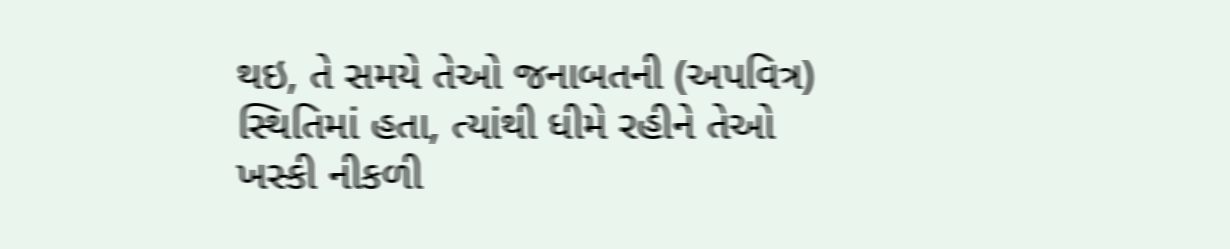થઇ, તે સમયે તેઓ જનાબતની (અપવિત્ર) સ્થિતિમાં હતા, ત્યાંથી ધીમે રહીને તેઓ ખસ્કી નીકળી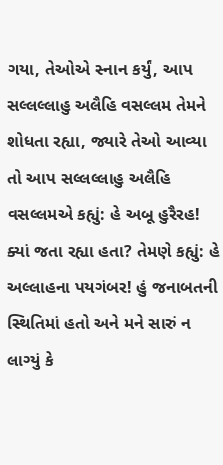ગયા, તેઓએ સ્નાન કર્યું, આપ સલ્લલ્લાહુ અલૈહિ વસલ્લમ તેમને શોધતા રહ્યા, જ્યારે તેઓ આવ્યા તો આપ સલ્લલ્લાહુ અલૈહિ વસલ્લમએ કહ્યું: હે અબૂ હુરૈરહ! ક્યાં જતા રહ્યા હતા? તેમણે કહ્યું: હે અલ્લાહના પયગંબર! હું જનાબતની સ્થિતિમાં હતો અને મને સારું ન લાગ્યું કે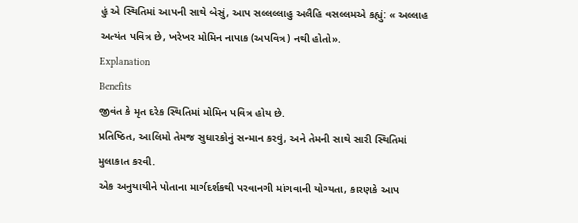હું એ સ્થિતિમાં આપની સાથે બેસું, આપ સલ્લલ્લાહુ અલૈહિ વસલ્લમએ કહ્યું: « અલ્લાહ અત્યંત પવિત્ર છે, ખરેખર મોમિન નાપાક (અપવિત્ર) નથી હોતો».
Explanation
Benefits
જીવંત કે મૃત દરેક સ્થિતિમાં મોમિન પવિત્ર હોય છે.
પ્રતિષ્ઠિત, આલિમો તેમજ સુધારકોનું સન્માન કરવું, અને તેમની સાથે સારી સ્થિતિમાં મુલાકાત કરવી.
એક અનુયાયીને પોતાના માર્ગદર્શકથી પરવાનગી માંગવાની યોગ્યતા, કારણકે આપ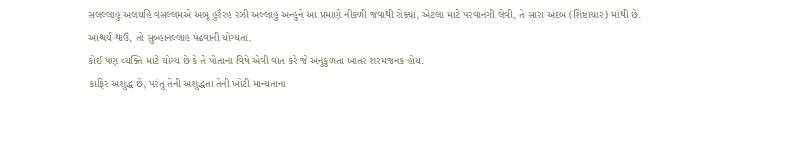સલલ્લાહુ અલયહિ વસલ્લમએ અબૂ હુરૈરહ રઝી અલ્લાહુ અન્હુને આ પ્રમાણે નીકળી જવાથી રોક્યા, એટલા માટે પરવાનગી લેવી, તે સારા અદબ (શિષ્ટાચાર) માંથી છે.
આશ્ચર્ય થાઉં, તો સુબ્હાનલ્લાહ પઢવાની યોગ્યતા.
કોઈ પણ વ્યક્તિ માટે યોગ્ય છે કે તે પોતાના વિષે એવી વાત કરે જે અનુકુળતા ખાતર શરમજનક હોય.
કાફિર અશુદ્ધ છે, પરંતુ તેની અશુદ્ધતા તેની ખોટી માન્યતાના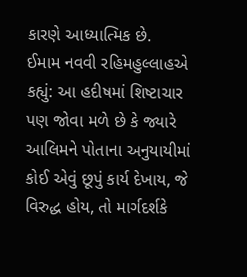કારણે આધ્યાત્મિક છે.
ઈમામ નવવી રહિમહુલ્લાહએ કહ્યું: આ હદીષમાં શિષ્ટાચાર પણ જોવા મળે છે કે જ્યારે આલિમને પોતાના અનુયાયીમાં કોઈ એવું છૂપું કાર્ય દેખાય, જે વિરુદ્ધ હોય, તો માર્ગદર્શકે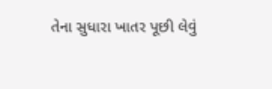તેના સુધારા ખાતર પૂછી લેવું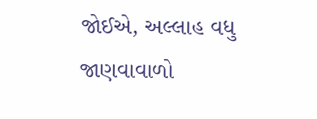જોઈએ, અલ્લાહ વધુ જાણવાવાળો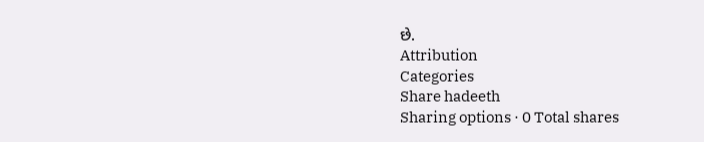છે.
Attribution
Categories
Share hadeeth
Sharing options · 0 Total shares